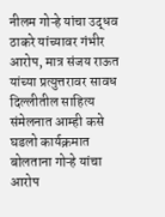नीलम गोऱ्हे यांचा उद्धव ठाकरे यांच्यावर गंभीर आरोप, मात्र संजय राऊत यांच्या प्रत्युत्तरावर सावध दिल्लीतील साहित्य संमेलनात आम्ही कसे घडलो कार्यक्रमात बोलताना गोऱ्हे यांचा आरोप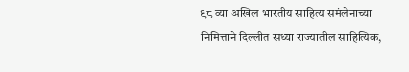९८ व्या अखिल भारतीय साहित्य समंलेनाच्या निमित्ताने दिल्लीत सध्या राज्यातील साहित्यिक,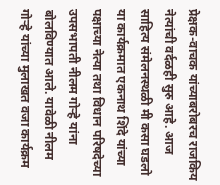प्रेक्षक-वाचक यांच्याबरोबरच राजकिय नेत्यांची वर्दळही सुरु आहे. आज साहित्य संमेलनस्थळी मी कसा घडलो या कार्यक्रमात एकनाथ शिंदे यांच्या पक्षाच्या नेत्या तथा विधान परिषदेच्या उपसभापती नीलम गोऱ्हे यांना बोलविण्यात आले. यावेळी नीलम गोऱ्हे यांच्या मुलाखत वजा कार्यक्रम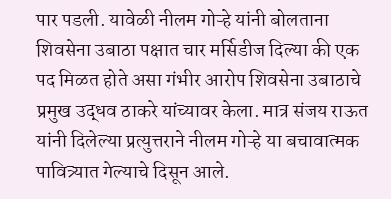पार पडली. यावेळी नीलम गोऱ्हे यांनी बोलताना शिवसेना उबाठा पक्षात चार मर्सिडीज दिल्या की एक पद मिळत होते असा गंभीर आरोप शिवसेना उबाठाचे प्रमुख उद्धव ठाकरे यांच्यावर केला. मात्र संजय राऊत यांनी दिलेल्या प्रत्युत्तराने नीलम गोऱ्हे या बचावात्मक पावित्र्यात गेल्याचे दिसून आले.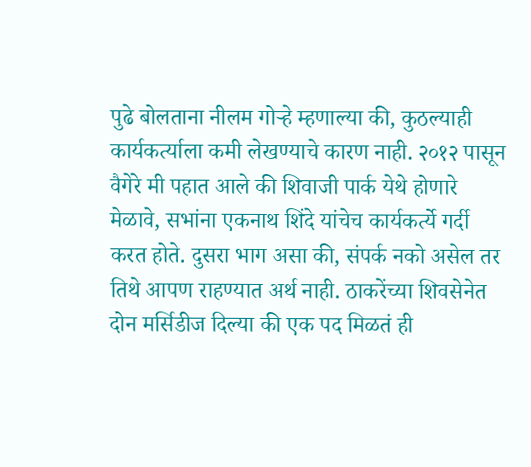पुढे बोलताना नीलम गोऱ्हे म्हणाल्या की, कुठल्याही कार्यकर्त्याला कमी लेखण्याचे कारण नाही. २०१२ पासून वैगेरे मी पहात आले की शिवाजी पार्क येथे होणारे मेळावे, सभांना एकनाथ शिंदे यांचेच कार्यकर्त्ये गर्दी करत होते. दुसरा भाग असा की, संपर्क नको असेल तर तिथे आपण राहण्यात अर्थ नाही. ठाकरेंच्या शिवसेनेत दोन मर्सिडीज दिल्या की एक पद मिळतं ही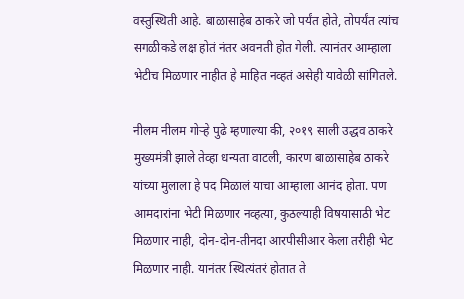वस्तुस्थिती आहे. बाळासाहेब ठाकरे जो पर्यंत होते, तोपर्यंत त्यांच सगळीकडे लक्ष होतं नंतर अवनती होत गेली. त्यानंतर आम्हाला भेटीच मिळणार नाहीत हे माहित नव्हतं असेही यावेळी सांगितले.

नीलम नीलम गोऱ्हे पुढे म्हणाल्या की, २०१९ साली उद्धव ठाकरे मुख्यमंत्री झाले तेव्हा धन्यता वाटली, कारण बाळासाहेब ठाकरे यांच्या मुलाला हे पद मिळालं याचा आम्हाला आनंद होता. पण आमदारांना भेटी मिळणार नव्हत्या, कुठल्याही विषयासाठी भेट मिळणार नाही, दोन-दोन-तीनदा आरपीसीआर केला तरीही भेट मिळणार नाही. यानंतर स्थित्यंतरं होतात ते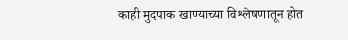काही मुदपाक खाण्याच्या विश्लेषणातून होत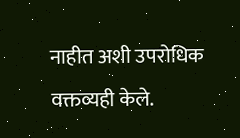नाहीत अशी उपरोधिक वक्तव्यही केले.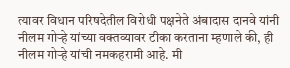त्यावर विधान परिषदेतील विरोधी पक्षनेते अंबादास दानवे यांनी नीलम गोऱ्हे यांच्या वक्तव्यावर टीका करताना म्हणाले की, ही नीलम गोऱ्हे यांची नमकहरामी आहे. मी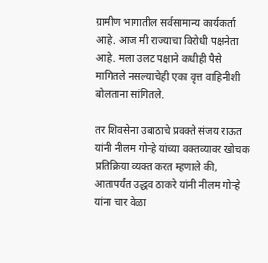ग्रामीण भागातील सर्वसामान्य कार्यकर्ता आहे. आज मी राज्याचा विरोधी पक्षनेता आहे. मला उलट पक्षाने कधीही पैसे मागितले नसल्याचेही एका वृत्त वाहिनीशी बोलताना सांगितले.

तर शिवसेना उबाठाचे प्रवक्ते संजय राऊत यांनी नीलम गोऱ्हे यांच्या वक्तव्यावर खोचक प्रतिक्रिया व्यक्त करत म्हणाले की, आतापर्यंत उद्धव ठाकरे यांनी नीलम गोऱ्हे यांना चार वेळा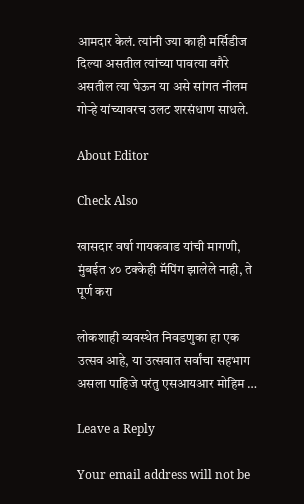आमदार केलं. त्यांनी ज्या काही मर्सिडीज दिल्या असतील त्यांच्या पावत्या वगैरे असतील त्या घेऊन या असे सांगत नीलम गोऱ्हे यांच्यावरच उलट शरसंधाण साधले.

About Editor

Check Also

खासदार वर्षा गायकवाड यांची मागणी, मुंबईत ४० टक्केही मॅपिंग झालेले नाही, ते पूर्ण करा

लोकशाही व्यवस्थेत निवडणुका हा एक उत्सव आहे, या उत्सवात सर्वांचा सहभाग असला पाहिजे परंतु एसआयआर मोहिम …

Leave a Reply

Your email address will not be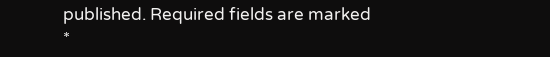published. Required fields are marked *